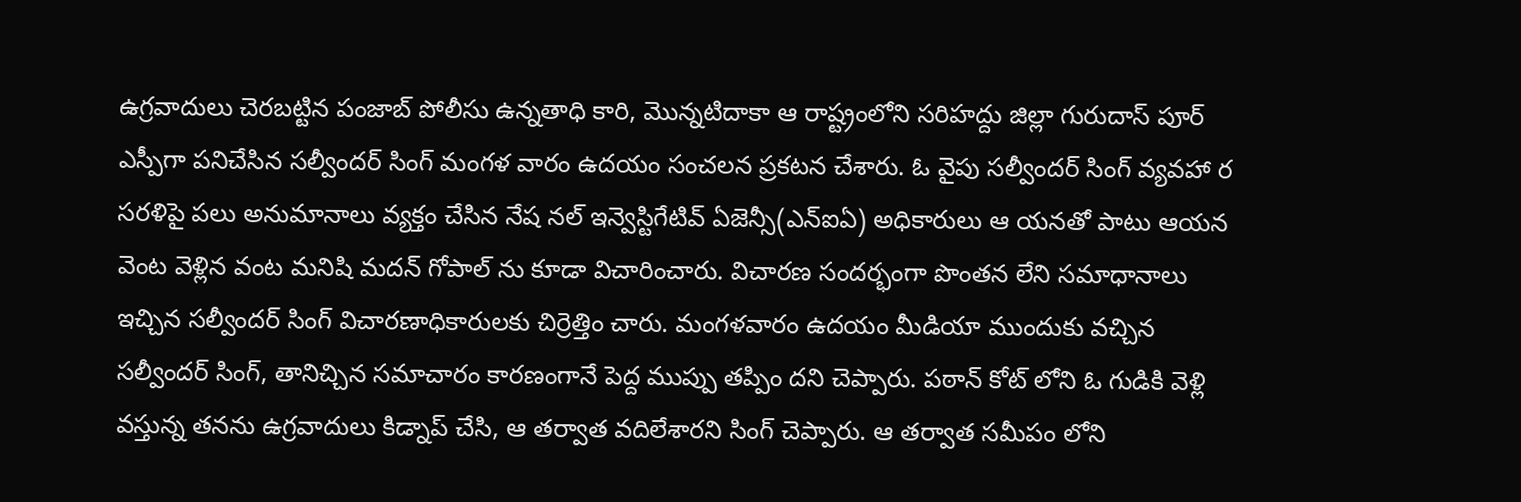ఉగ్రవాదులు చెరబట్టిన పంజాబ్ పోలీసు ఉన్నతాధి కారి, మొన్నటిదాకా ఆ రాష్ట్రంలోని సరిహద్దు జిల్లా గురుదాస్ పూర్ ఎస్పీగా పనిచేసిన సల్వీందర్ సింగ్ మంగళ వారం ఉదయం సంచలన ప్రకటన చేశారు. ఓ వైపు సల్వీందర్ సింగ్ వ్యవహా ర సరళిపై పలు అనుమానాలు వ్యక్తం చేసిన నేష నల్ ఇన్వెస్టిగేటివ్ ఏజెన్సీ(ఎన్ఐఏ) అధికారులు ఆ యనతో పాటు ఆయన వెంట వెళ్లిన వంట మనిషి మదన్ గోపాల్ ను కూడా విచారించారు. విచారణ సందర్భంగా పొంతన లేని సమాధానాలు ఇచ్చిన సల్వీందర్ సింగ్ విచారణాధికారులకు చిర్రెత్తిం చారు. మంగళవారం ఉదయం మీడియా ముందుకు వచ్చిన సల్వీందర్ సింగ్, తానిచ్చిన సమాచారం కారణంగానే పెద్ద ముప్పు తప్పిం దని చెప్పారు. పఠాన్ కోట్ లోని ఓ గుడికి వెళ్లి వస్తున్న తనను ఉగ్రవాదులు కిడ్నాప్ చేసి, ఆ తర్వాత వదిలేశారని సింగ్ చెప్పారు. ఆ తర్వాత సమీపం లోని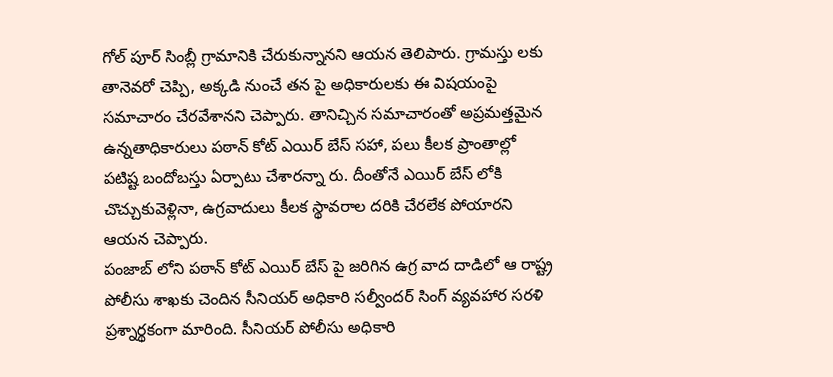గోల్ పూర్ సింబ్లీ గ్రామానికి చేరుకున్నానని ఆయన తెలిపారు. గ్రామస్తు లకు తానెవరో చెప్పి, అక్కడి నుంచే తన పై అధికారులకు ఈ విషయంపై సమాచారం చేరవేశానని చెప్పారు. తానిచ్చిన సమాచారంతో అప్రమత్తమైన ఉన్నతాధికారులు పఠాన్ కోట్ ఎయిర్ బేస్ సహా, పలు కీలక ప్రాంతాల్లో పటిష్ట బందోబస్తు ఏర్పాటు చేశారన్నా రు. దీంతోనే ఎయిర్ బేస్ లోకి చొచ్చుకువెళ్లినా, ఉగ్రవాదులు కీలక స్థావరాల దరికి చేరలేక పోయారని ఆయన చెప్పారు.
పంజాబ్ లోని పఠాన్ కోట్ ఎయిర్ బేస్ పై జరిగిన ఉగ్ర వాద దాడిలో ఆ రాష్ట్ర పోలీసు శాఖకు చెందిన సీనియర్ అధికారి సల్వీందర్ సింగ్ వ్యవహార సరళి ప్రశ్నార్థకంగా మారింది. సీనియర్ పోలీసు అధికారి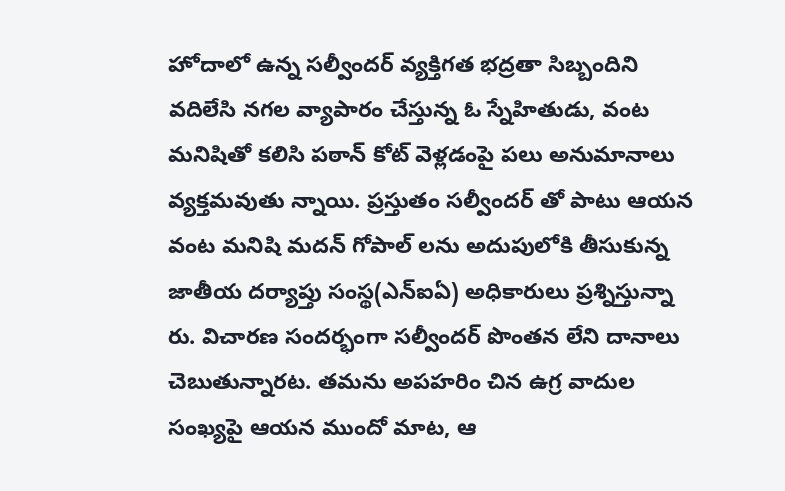హోదాలో ఉన్న సల్వీందర్ వ్యక్తిగత భద్రతా సిబ్బందిని వదిలేసి నగల వ్యాపారం చేస్తున్న ఓ స్నేహితుడు, వంట మనిషితో కలిసి పఠాన్ కోట్ వెళ్లడంపై పలు అనుమానాలు వ్యక్తమవుతు న్నాయి. ప్రస్తుతం సల్వీందర్ తో పాటు ఆయన వంట మనిషి మదన్ గోపాల్ లను అదుపులోకి తీసుకున్న జాతీయ దర్యాప్తు సంస్థ(ఎన్ఐఏ) అధికారులు ప్రశ్నిస్తున్నా రు. విచారణ సందర్భంగా సల్వీందర్ పొంతన లేని దానాలు చెబుతున్నారట. తమను అపహరిం చిన ఉగ్ర వాదుల సంఖ్యపై ఆయన ముందో మాట, ఆ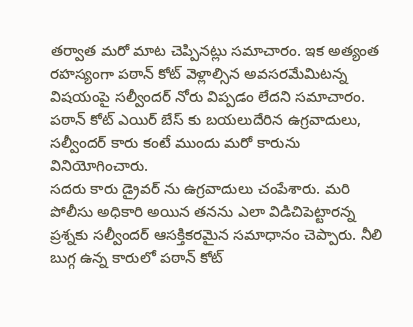తర్వాత మరో మాట చెప్పినట్లు సమాచారం. ఇక అత్యంత రహస్యంగా పఠాన్ కోట్ వెళ్లాల్సిన అవసరమేమిటన్న విషయంపై సల్వీందర్ నోరు విప్పడం లేదని సమాచారం. పఠాన్ కోట్ ఎయిర్ బేస్ కు బయలుదేరిన ఉగ్రవాదులు, సల్వీందర్ కారు కంటే ముందు మరో కారును వినియోగించారు.
సదరు కారు డ్రైవర్ ను ఉగ్రవాదులు చంపేశారు. మరి పోలీసు అధికారి అయిన తనను ఎలా విడిచిపెట్టారన్న ప్రశ్నకు సల్వీందర్ ఆసక్తికరమైన సమాధానం చెప్పారు. నీలి బుగ్గ ఉన్న కారులో పఠాన్ కోట్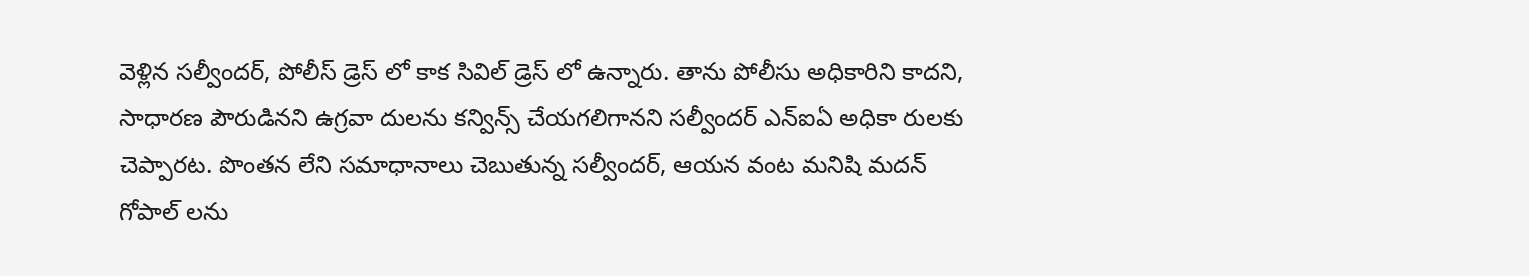వెళ్లిన సల్వీందర్, పోలీస్ డ్రెస్ లో కాక సివిల్ డ్రెస్ లో ఉన్నారు. తాను పోలీసు అధికారిని కాదని, సాధారణ పౌరుడినని ఉగ్రవా దులను కన్విన్స్ చేయగలిగానని సల్వీందర్ ఎన్ఐఏ అధికా రులకు చెప్పారట. పొంతన లేని సమాధానాలు చెబుతున్న సల్వీందర్, ఆయన వంట మనిషి మదన్ గోపాల్ లను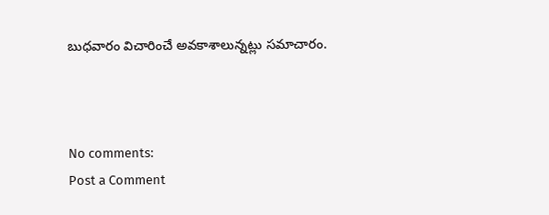బుధవారం విచారించే అవకాశాలున్నట్లు సమాచారం.



No comments:
Post a Comment